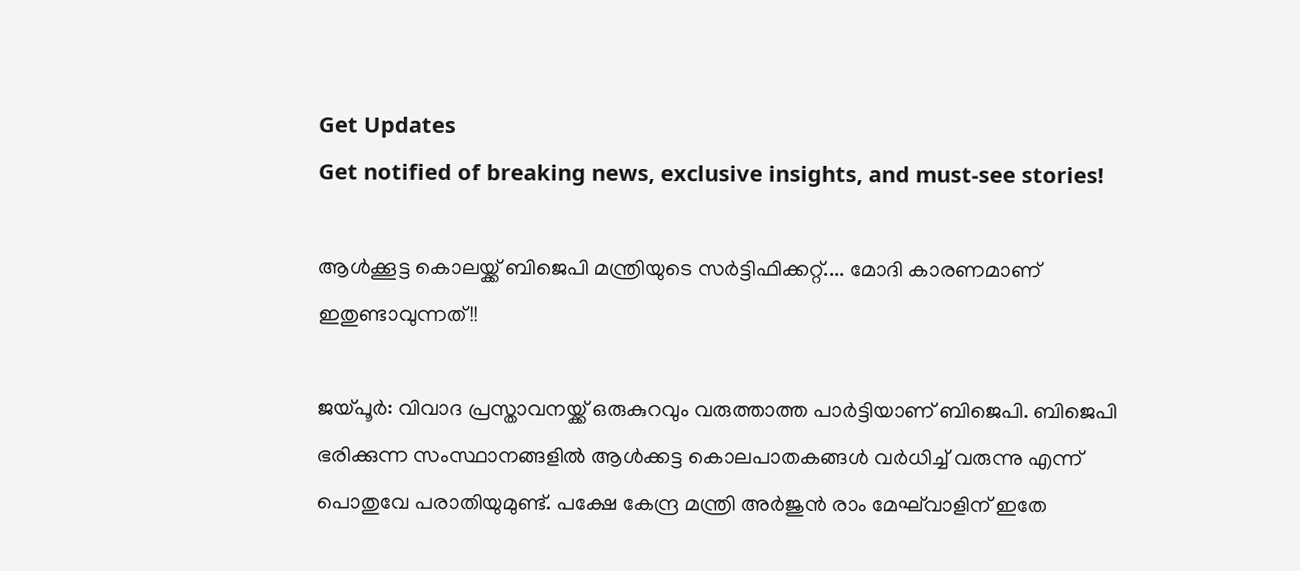Get Updates
Get notified of breaking news, exclusive insights, and must-see stories!

ആള്‍ക്കൂട്ട കൊലയ്ക്ക് ബിജെപി മന്ത്രിയുടെ സര്‍ട്ടിഫിക്കറ്റ്.... മോദി കാരണമാണ് ഇതുണ്ടാവുന്നത്!!

ജയ്പൂര്‍: വിവാദ പ്രസ്താവനയ്ക്ക് ഒരുകുറവും വരുത്താത്ത പാര്‍ട്ടിയാണ് ബിജെപി. ബിജെപി ഭരിക്കുന്ന സംസ്ഥാനങ്ങളില്‍ ആള്‍ക്കട്ട കൊലപാതകങ്ങള്‍ വര്‍ധിച്ച് വരുന്നു എന്ന് പൊതുവേ പരാതിയുമുണ്ട്. പക്ഷേ കേന്ദ്ര മന്ത്രി അര്‍ജുന്‍ രാം മേഘ്‌വാളിന് ഇതേ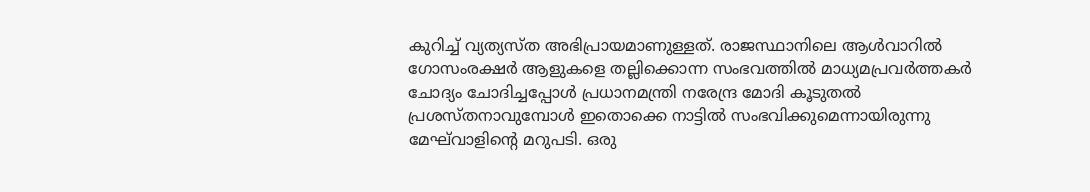കുറിച്ച് വ്യത്യസ്ത അഭിപ്രായമാണുള്ളത്. രാജസ്ഥാനിലെ ആള്‍വാറില്‍ ഗോസംരക്ഷര്‍ ആളുകളെ തല്ലിക്കൊന്ന സംഭവത്തില്‍ മാധ്യമപ്രവര്‍ത്തകര്‍ ചോദ്യം ചോദിച്ചപ്പോള്‍ പ്രധാനമന്ത്രി നരേന്ദ്ര മോദി കൂടുതല്‍ പ്രശസ്തനാവുമ്പോള്‍ ഇതൊക്കെ നാട്ടില്‍ സംഭവിക്കുമെന്നായിരുന്നു മേഘ്‌വാളിന്റെ മറുപടി. ഒരു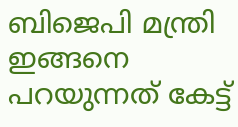ബിജെപി മന്ത്രി ഇങ്ങനെ പറയുന്നത് കേട്ട്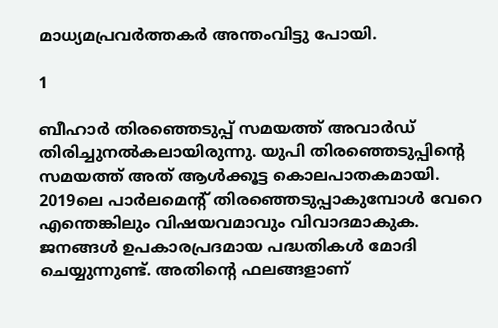മാധ്യമപ്രവര്‍ത്തകര്‍ അന്തംവിട്ടു പോയി.

1

ബീഹാര്‍ തിരഞ്ഞെടുപ്പ് സമയത്ത് അവാര്‍ഡ് തിരിച്ചുനല്‍കലായിരുന്നു. യുപി തിരഞ്ഞെടുപ്പിന്റെ സമയത്ത് അത് ആള്‍ക്കൂട്ട കൊലപാതകമായി. 2019ലെ പാര്‍ലമെന്റ് തിരഞ്ഞെടുപ്പാകുമ്പോള്‍ വേറെ എന്തെങ്കിലും വിഷയവമാവും വിവാദമാകുക. ജനങ്ങള്‍ ഉപകാരപ്രദമായ പദ്ധതികള്‍ മോദി ചെയ്യുന്നുണ്ട്. അതിന്റെ ഫലങ്ങളാണ്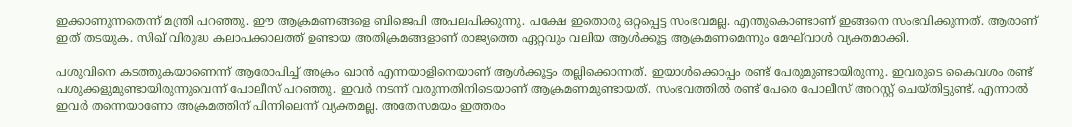ഇക്കാണുന്നതെന്ന് മന്ത്രി പറഞ്ഞു. ഈ ആക്രമണങ്ങളെ ബിജെപി അപലപിക്കുന്നു. പക്ഷേ ഇതൊരു ഒറ്റപ്പെട്ട സംഭവമല്ല. എന്തുകൊണ്ടാണ് ഇങ്ങനെ സംഭവിക്കുന്നത്. ആരാണ് ഇത് തടയുക. സിഖ് വിരുദ്ധ കലാപക്കാലത്ത് ഉണ്ടായ അതിക്രമങ്ങളാണ് രാജ്യത്തെ ഏറ്റവും വലിയ ആള്‍ക്കൂട്ട ആക്രമണമെന്നും മേഘ്‌വാള്‍ വ്യക്തമാക്കി.

പശുവിനെ കടത്തുകയാണെന്ന് ആരോപിച്ച് അക്രം ഖാന്‍ എന്നയാളിനെയാണ് ആള്‍ക്കൂട്ടം തല്ലിക്കൊന്നത്. ഇയാള്‍ക്കൊപ്പം രണ്ട് പേരുമുണ്ടായിരുന്നു. ഇവരുടെ കൈവശം രണ്ട് പശുക്കളുമുണ്ടായിരുന്നുവെന്ന് പോലീസ് പറഞ്ഞു. ഇവര്‍ നടന്ന് വരുന്നതിനിടെയാണ് ആക്രമണമുണ്ടായത്. സംഭവത്തില്‍ രണ്ട് പേരെ പോലീസ് അറസ്റ്റ് ചെയ്തിട്ടുണ്ട്. എന്നാല്‍ ഇവര്‍ തന്നെയാണോ അക്രമത്തിന് പിന്നിലെന്ന് വ്യക്തമല്ല. അതേസമയം ഇത്തരം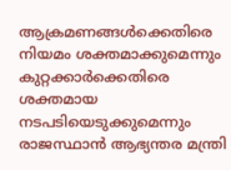ആക്രമണങ്ങള്‍ക്കെതിരെ നിയമം ശക്തമാക്കുമെന്നും കുറ്റക്കാര്‍ക്കെതിരെ ശക്തമായ നടപടിയെടുക്കുമെന്നും രാജസ്ഥാന്‍ ആഭ്യന്തര മന്ത്രി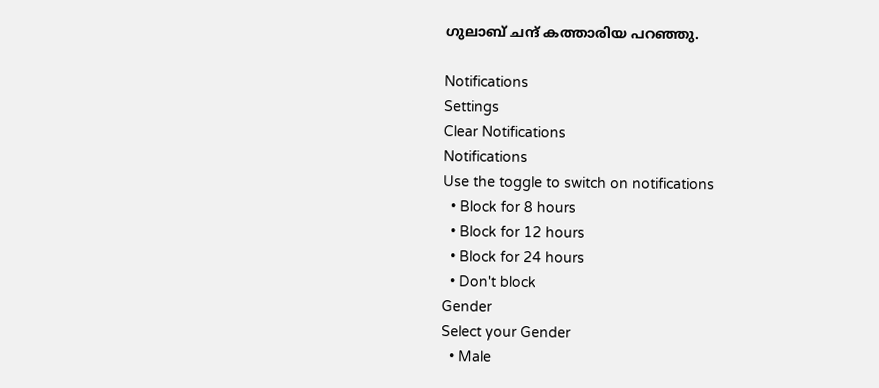ഗുലാബ് ചന്ദ് കത്താരിയ പറഞ്ഞു.

Notifications
Settings
Clear Notifications
Notifications
Use the toggle to switch on notifications
  • Block for 8 hours
  • Block for 12 hours
  • Block for 24 hours
  • Don't block
Gender
Select your Gender
  • Male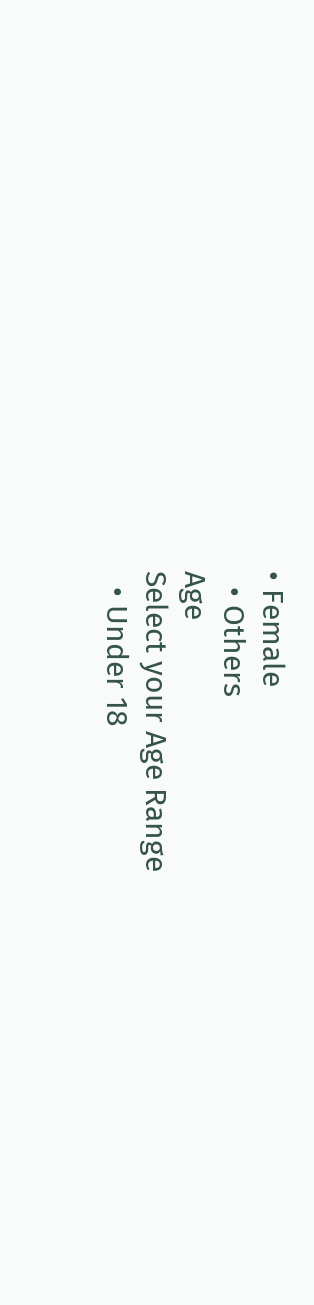• Female
  • Others
Age
Select your Age Range
  • Under 18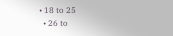• 18 to 25
  • 26 to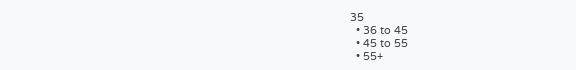35
  • 36 to 45
  • 45 to 55
  • 55+